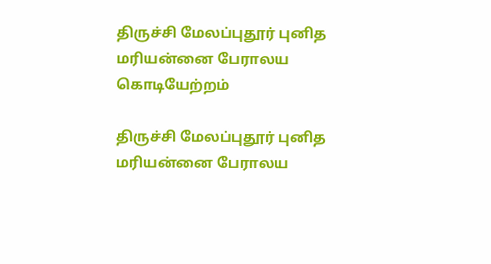திருச்சி மேலப்புதூர் புனித மரியன்னை பேராலய கொடியேற்றம்

திருச்சி மேலப்புதூர் புனித மரியன்னை பேராலய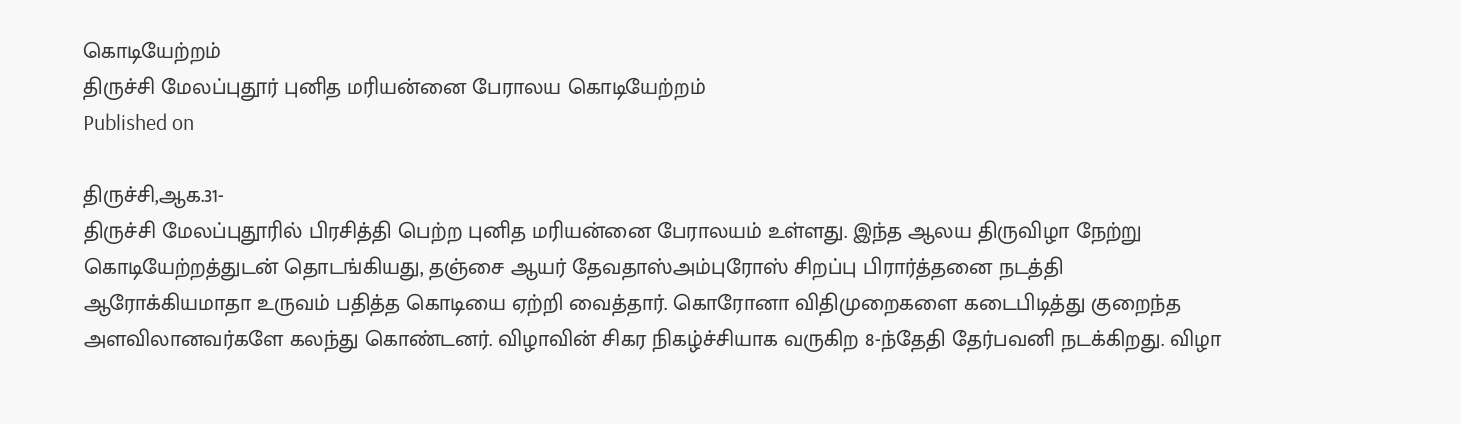கொடியேற்றம்
திருச்சி மேலப்புதூர் புனித மரியன்னை பேராலய கொடியேற்றம்
Published on

திருச்சி,ஆக.31-
திருச்சி மேலப்புதூரில் பிரசித்தி பெற்ற புனித மரியன்னை பேராலயம் உள்ளது. இந்த ஆலய திருவிழா நேற்று கொடியேற்றத்துடன் தொடங்கியது, தஞ்சை ஆயர் தேவதாஸ்அம்புரோஸ் சிறப்பு பிரார்த்தனை நடத்தி ஆரோக்கியமாதா உருவம் பதித்த கொடியை ஏற்றி வைத்தார். கொரோனா விதிமுறைகளை கடைபிடித்து குறைந்த அளவிலானவர்களே கலந்து கொண்டனர். விழாவின் சிகர நிகழ்ச்சியாக வருகிற 8-ந்தேதி தேர்பவனி நடக்கிறது. விழா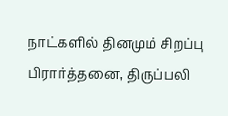நாட்களில் தினமும் சிறப்பு பிரார்த்தனை, திருப்பலி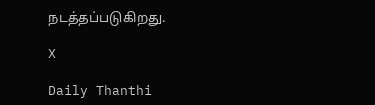நடத்தப்படுகிறது.

X

Daily Thanthi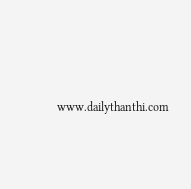www.dailythanthi.com